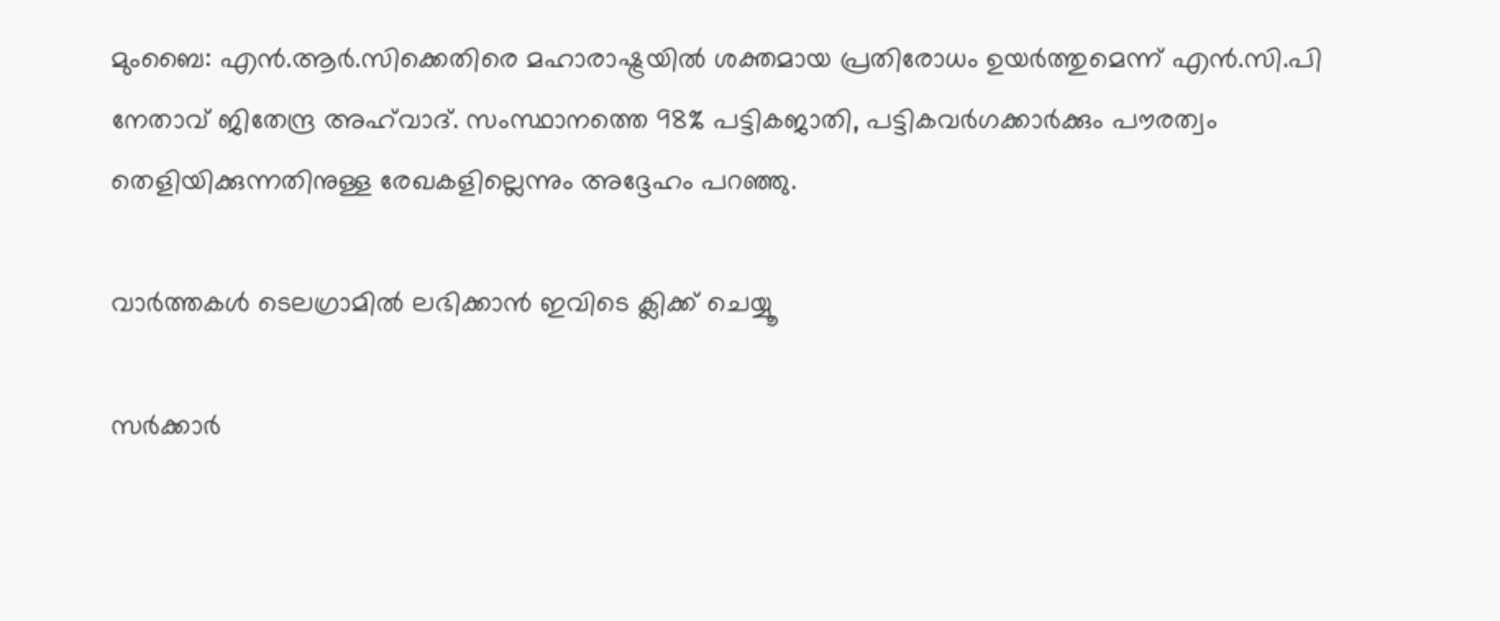മുംബൈ: എന്‍.ആര്‍.സിക്കെതിരെ മഹാരാഷ്ട്രയില്‍ ശക്തമായ പ്രതിരോധം ഉയര്‍ത്തുമെന്ന് എന്‍.സി.പി നേതാവ് ജിതേന്ദ്ര അഹ്‌വാദ്. സംസ്ഥാനത്തെ 98% പട്ടികജാതി, പട്ടികവര്‍ഗക്കാര്‍ക്കും പൗരത്വം തെളിയിക്കുന്നതിനുള്ള രേഖകളില്ലെന്നും അദ്ദേഹം പറഞ്ഞു.

വാര്‍ത്തകള്‍ ടെലഗ്രാമില്‍ ലഭിക്കാന്‍ ഇവിടെ ക്ലിക്ക് ചെയ്യൂ

സര്‍ക്കാര്‍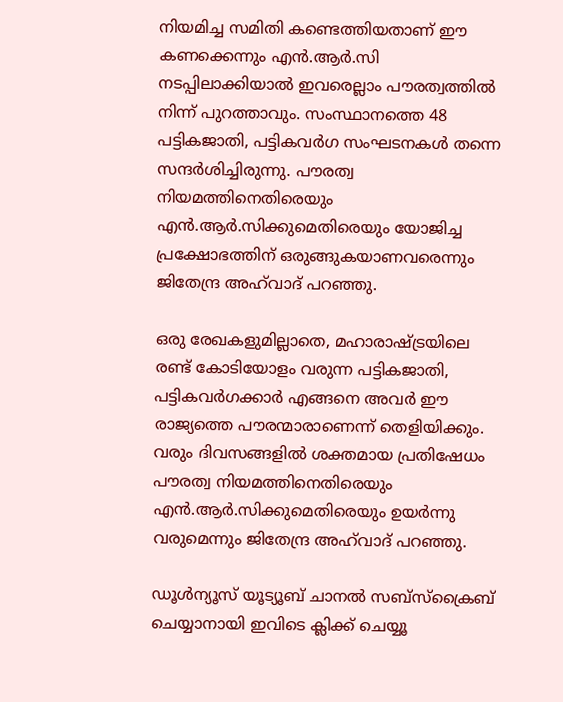നിയമിച്ച സമിതി കണ്ടെത്തിയതാണ് ഈ കണക്കെന്നും എന്‍.ആര്‍.സി നടപ്പിലാക്കിയാല്‍ ഇവരെല്ലാം പൗരത്വത്തില്‍ നിന്ന് പുറത്താവും. സംസ്ഥാനത്തെ 48 പട്ടികജാതി, പട്ടികവര്‍ഗ സംഘടനകള്‍ തന്നെ സന്ദര്‍ശിച്ചിരുന്നു. പൗരത്വ നിയമത്തിനെതിരെയും എന്‍.ആര്‍.സിക്കുമെതിരെയും യോജിച്ച പ്രക്ഷോഭത്തിന് ഒരുങ്ങുകയാണവരെന്നും ജിതേന്ദ്ര അഹ്‌വാദ് പറഞ്ഞു.

ഒരു രേഖകളുമില്ലാതെ, മഹാരാഷ്ട്രയിലെ രണ്ട് കോടിയോളം വരുന്ന പട്ടികജാതി, പട്ടികവര്‍ഗക്കാര്‍ എങ്ങനെ അവര്‍ ഈ രാജ്യത്തെ പൗരന്മാരാണെന്ന് തെളിയിക്കും. വരും ദിവസങ്ങളില്‍ ശക്തമായ പ്രതിഷേധം പൗരത്വ നിയമത്തിനെതിരെയും എന്‍.ആര്‍.സിക്കുമെതിരെയും ഉയര്‍ന്നു വരുമെന്നും ജിതേന്ദ്ര അഹ്‌വാദ് പറഞ്ഞു.

ഡൂൾന്യൂസ് യൂട്യൂബ് ചാനൽ സബ്സ്ക്രൈബ് ചെയ്യാനായി ഇവിടെ ക്ലിക്ക് ചെയ്യൂ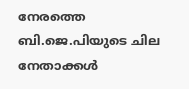നേരത്തെ ബി.ജെ.പിയുടെ ചില നേതാക്കള്‍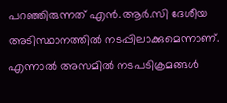പറഞ്ഞിരുന്നത് എന്‍.ആര്‍.സി ദേശീയ അടിസ്ഥാനത്തില്‍ നടപ്പിലാക്കുമെന്നാണ്. എന്നാല്‍ അസമില്‍ നടപടിക്രമങ്ങള്‍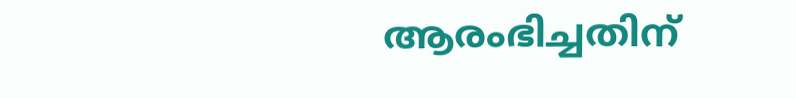ആരംഭിച്ചതിന്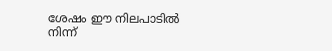ശേഷം ഈ നിലപാടില്‍ നിന്ന്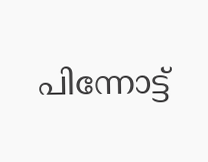പിന്നോട്ട്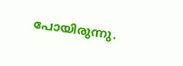പോയിരുന്നു.